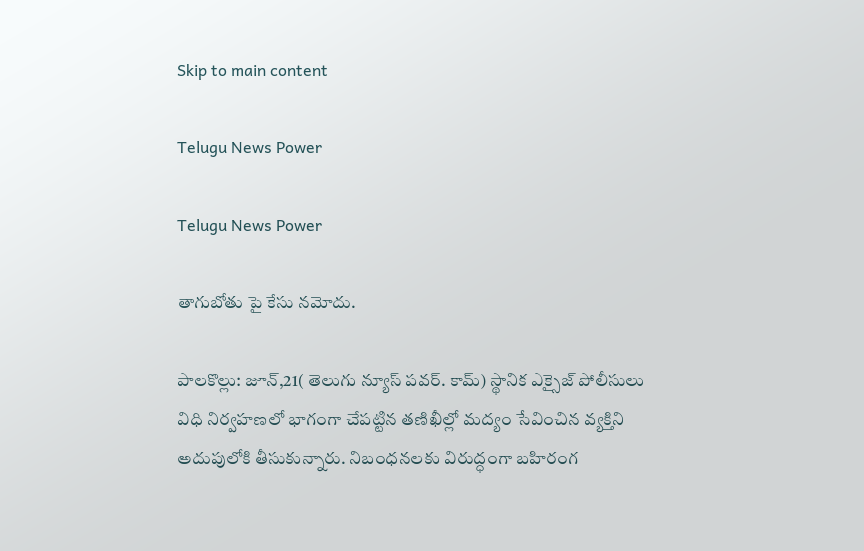Skip to main content

Telugu News Power

Telugu News Power

తాగుబోతు పై కేసు నమోదు.

పాలకొల్లు: జూన్,21( తెలుగు న్యూస్ పవర్. కామ్) స్థానిక ఎక్సైజ్ పోలీసులు విధి నిర్వహణలో భాగంగా చేపట్టిన తణిఖీల్లో మద్యం సేవించిన వ్యక్తిని అదుపులోకి తీసుకున్నారు. నిబంధనలకు విరుద్ధంగా బహిరంగ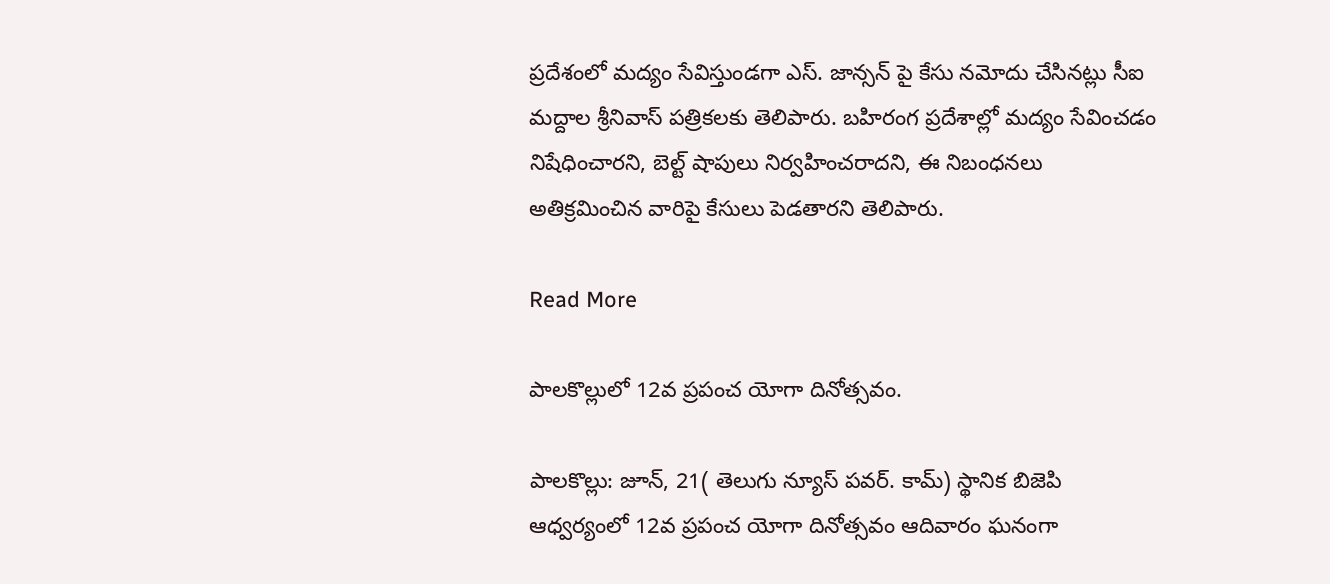ప్రదేశంలో మద్యం సేవిస్తుండగా ఎస్. జాన్సన్ పై కేసు నమోదు చేసినట్లు సీఐ మద్దాల శ్రీనివాస్ పత్రికలకు తెలిపారు. బహిరంగ ప్రదేశాల్లో మద్యం సేవించడం నిషేధించారని, బెల్ట్ షాపులు నిర్వహించరాదని, ఈ నిబంధనలు అతిక్రమించిన వారిపై కేసులు పెడతారని తెలిపారు.

Read More

పాలకొల్లులో 12వ ప్రపంచ యోగా దినోత్సవం.

పాలకొల్లు: జూన్, 21( తెలుగు న్యూస్ పవర్. కామ్) స్థానిక బిజెపి ఆధ్వర్యంలో 12వ ప్రపంచ యోగా దినోత్సవం ఆదివారం ఘనంగా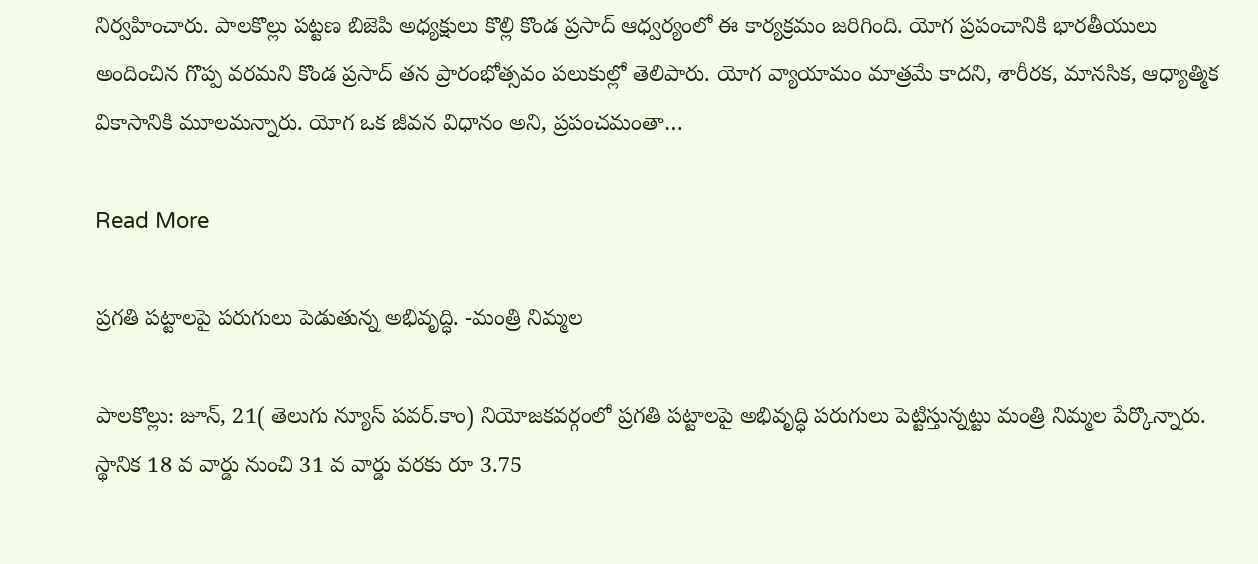నిర్వహించారు. పాలకొల్లు పట్టణ బిజెపి అధ్యక్షులు కొల్లి కొండ ప్రసాద్ ఆధ్వర్యంలో ఈ కార్యక్రమం జరిగింది. యోగ ప్రపంచానికి భారతీయులు అందించిన గొప్ప వరమని కొండ ప్రసాద్ తన ప్రారంభోత్సవం పలుకుల్లో తెలిపారు. యోగ వ్యాయామం మాత్రమే కాదని, శారీరక, మానసిక, ఆధ్యాత్మిక వికాసానికి మూలమన్నారు. యోగ ఒక జీవన విధానం అని, ప్రపంచమంతా…

Read More

ప్రగతి పట్టాలపై పరుగులు పెడుతున్న అభివృద్ధి. -మంత్రి నిమ్మల

పాలకొల్లు: జూన్, 21( తెలుగు న్యూస్ పవర్.కాం) నియోజకవర్గంలో ప్రగతి పట్టాలపై అభివృద్ధి పరుగులు పెట్టిస్తున్నట్టు మంత్రి నిమ్మల పేర్కొన్నారు. స్థానిక 18 వ వార్డు నుంచి 31 వ వార్డు వరకు రూ 3.75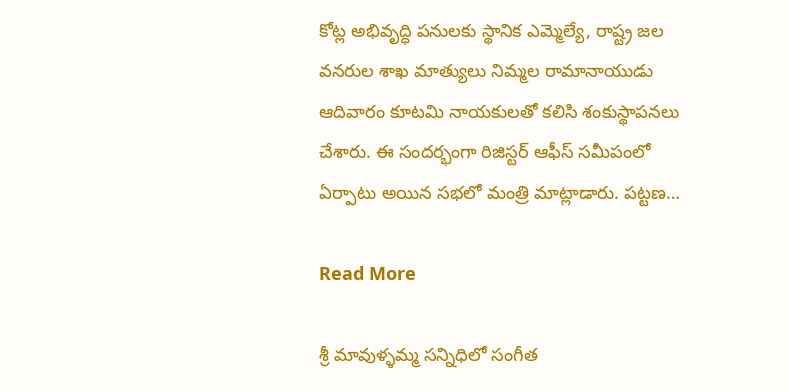కోట్ల అభివృద్ధి పనులకు స్థానిక ఎమ్మెల్యే, రాష్ట్ర జల వనరుల శాఖ మాత్యులు నిమ్మల రామానాయుడు ఆదివారం కూటమి నాయకులతో కలిసి శంకుస్థాపనలు చేశారు. ఈ సందర్భంగా రిజిస్టర్ ఆఫీస్ సమీపంలో ఏర్పాటు అయిన సభలో మంత్రి మాట్లాడారు. పట్టణ…

Read More

శ్రీ మావుళ్ళమ్మ సన్నిధిలో సంగీత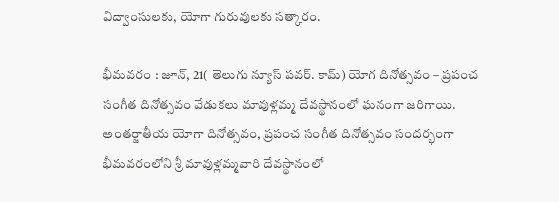విద్వాంసులకు, యోగా గురువులకు సత్కారం.

భీమవరం : జూన్, 21( తెలుగు న్యూస్ పవర్. కామ్) యోగ దినోత్సవం – ప్రపంచ సంగీత దినోత్సవం వేడుకలు మావుళ్లమ్మ దేవస్థానంలో ఘనంగా జరిగాయి. అంతర్జాతీయ యోగా దినోత్సవం, ప్రపంచ సంగీత దినోత్సవం సందర్భంగా భీమవరంలోని శ్రీ మావుళ్లమ్మవారి దేవస్థానంలో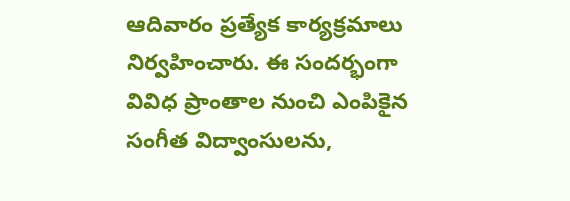ఆదివారం ప్రత్యేక కార్యక్రమాలు నిర్వహించారు. ఈ సందర్భంగా వివిధ ప్రాంతాల నుంచి ఎంపికైన సంగీత విద్వాంసులను,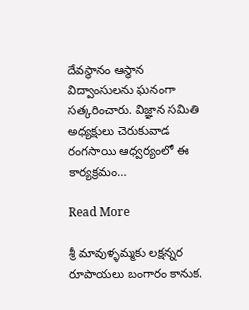దేవస్థానం ఆస్థాన విద్వాంసులను ఘనంగా సత్కరించారు. విజ్ఞాన సమితి అధ్యక్షులు చెరుకువాడ రంగసాయి ఆధ్వర్యంలో ఈ కార్యక్రమం…

Read More

శ్రీ మావుళ్ళమ్మకు లక్షన్నర రూపాయలు బంగారం కానుక.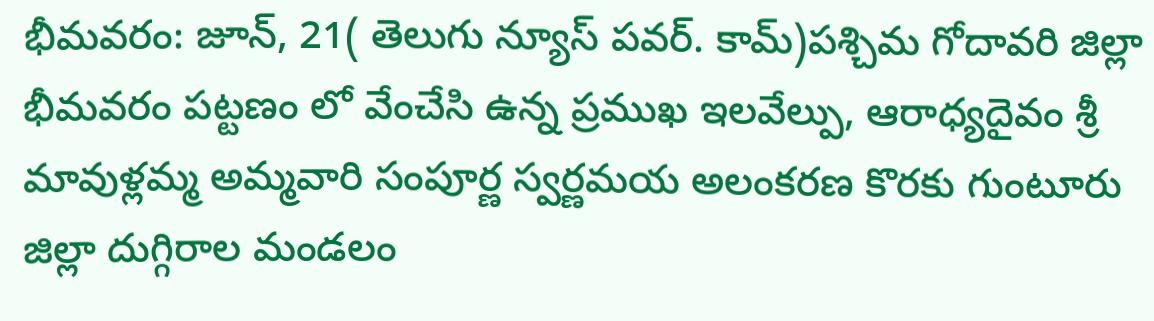భీమవరం: జూన్, 21( తెలుగు న్యూస్ పవర్. కామ్)పశ్చిమ గోదావరి జిల్లా భీమవరం పట్టణం లో వేంచేసి ఉన్న ప్రముఖ ఇలవేల్పు, ఆరాధ్యదైవం శ్రీ మావుళ్లమ్మ అమ్మవారి సంపూర్ణ స్వర్ణమయ అలంకరణ కొరకు గుంటూరు జిల్లా దుగ్గిరాల మండలం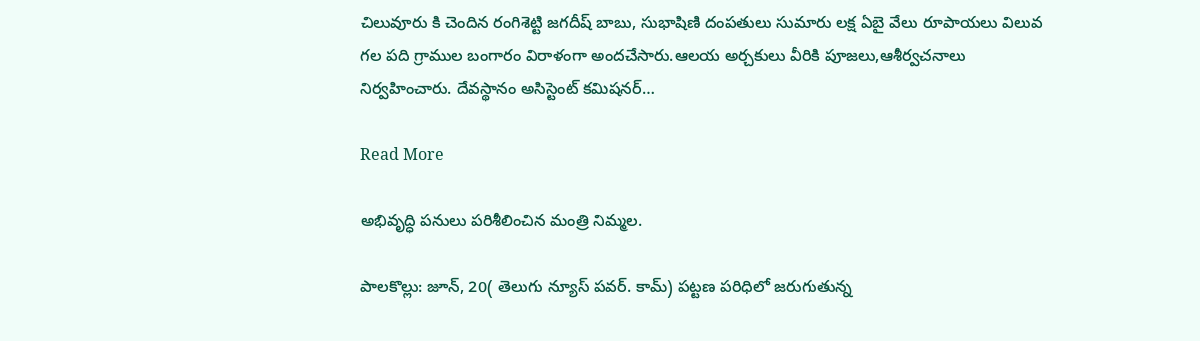చిలువూరు కి చెందిన రంగిశెట్టి జగదీష్ బాబు, సుభాషిణి దంపతులు సుమారు లక్ష ఏబై వేలు రూపాయలు విలువ గల పది గ్రాముల బంగారం విరాళంగా అందచేసారు.ఆలయ అర్చకులు వీరికి పూజలు,ఆశీర్వచనాలు నిర్వహించారు. దేవస్థానం అసిస్టెంట్ కమిషనర్…

Read More

అభివృద్ధి పనులు పరిశీలించిన మంత్రి నిమ్మల.

పాలకొల్లు: జూన్, 20( తెలుగు న్యూస్ పవర్. కామ్) పట్టణ పరిధిలో జరుగుతున్న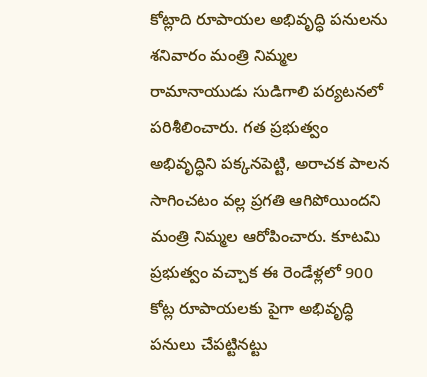కోట్లాది రూపాయల అభివృద్ధి పనులను శనివారం మంత్రి నిమ్మల రామానాయుడు సుడిగాలి పర్యటనలో పరిశీలించారు. గత ప్రభుత్వం అభివృద్ధిని పక్కనపెట్టి, అరాచక పాలన సాగించటం వల్ల ప్రగతి ఆగిపోయిందని మంత్రి నిమ్మల ఆరోపించారు. కూటమి ప్రభుత్వం వచ్చాక ఈ రెండేళ్లలో 900 కోట్ల రూపాయలకు పైగా అభివృద్ధి పనులు చేపట్టినట్టు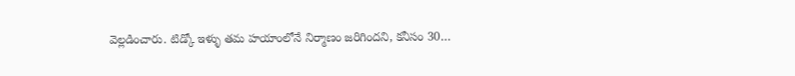వెల్లడించారు. టిడ్కో ఇళ్ళు తమ హయాంలోనే నిర్మాణం జరిగిందని, కనీసం 30…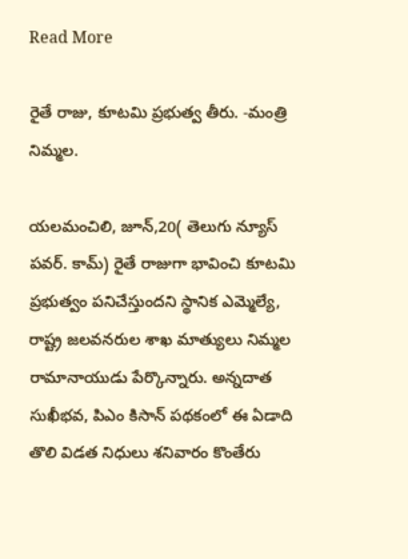Read More

రైతే రాజు, కూటమి ప్రభుత్వ తీరు. -మంత్రి నిమ్మల.

యలమంచిలి, జూన్,20( తెలుగు న్యూస్ పవర్. కామ్) రైతే రాజుగా భావించి కూటమి ప్రభుత్వం పనిచేస్తుందని స్థానిక ఎమ్మెల్యే, రాష్ట్ర జలవనరుల శాఖ మాత్యులు నిమ్మల రామానాయుడు పేర్కొన్నారు. అన్నదాత సుఖీభవ, పిఎం కిసాన్ పథకంలో ఈ ఏడాది తొలి విడత నిధులు శనివారం కొంతేరు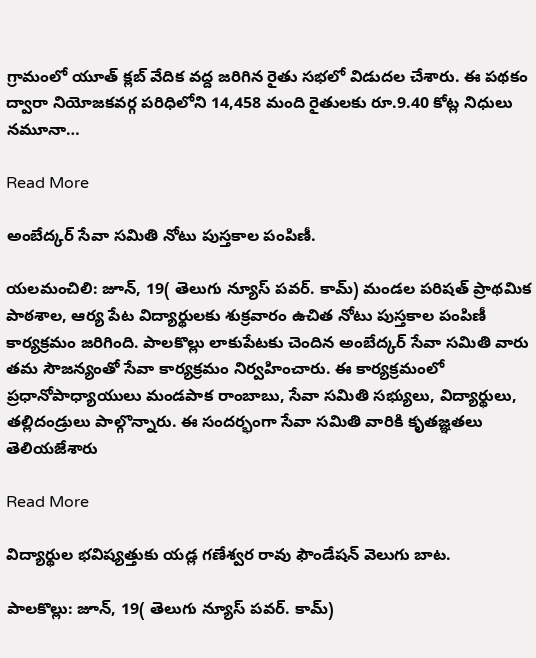గ్రామంలో యూత్ క్లబ్ వేదిక వద్ద జరిగిన రైతు సభలో విడుదల చేశారు. ఈ పథకం ద్వారా నియోజకవర్గ పరిధిలోని 14,458 మంది రైతులకు రూ.9.40 కోట్ల నిధులు నమూనా…

Read More

అంబేద్కర్ సేవా సమితి నోటు పుస్తకాల పంపిణీ.

యలమంచిలి: జూన్, 19( తెలుగు న్యూస్ పవర్. కామ్) మండల పరిషత్ ప్రాథమిక పాఠశాల, ఆర్య పేట విద్యార్థులకు శుక్రవారం ఉచిత నోటు పుస్తకాల పంపిణీ కార్యక్రమం జరిగింది. పాలకొల్లు లాకుపేటకు చెందిన అంబేద్కర్ సేవా సమితి వారు తమ సౌజన్యంతో సేవా కార్యక్రమం నిర్వహించారు. ఈ కార్యక్రమంలో ప్రధానోపాధ్యాయులు మండపాక రాంబాబు, సేవా సమితి సభ్యులు, విద్యార్థులు, తల్లిదండ్రులు పాల్గొన్నారు. ఈ సందర్భంగా సేవా సమితి వారికి కృతజ్ఞతలు తెలియజేశారు

Read More

విద్యార్థుల భవిష్యత్తుకు యడ్ల గణేశ్వర రావు ఫౌండేషన్ వెలుగు బాట.

పాలకొల్లు: జూన్, 19( తెలుగు న్యూస్ పవర్. కామ్)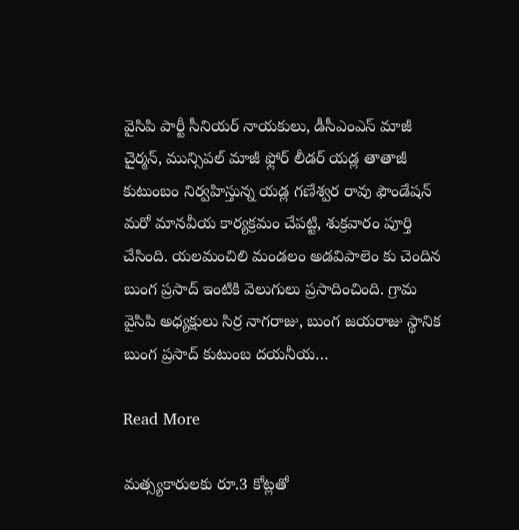వైసిపి పార్టీ సీనియర్ నాయకులు, డీసీఎంఎస్ మాజీ చైర్మన్, మున్సిపల్ మాజీ ఫ్లోర్ లీడర్ యడ్ల తాతాజీ కుటుంబం నిర్వహిస్తున్న యడ్ల గణేశ్వర రావు ఫౌండేషన్ మరో మానవీయ కార్యక్రమం చేపట్టి, శుక్రవారం పూర్తి చేసింది. యలమంచిలి మండలం అడవిపాలెం కు చెందిన బుంగ ప్రసాద్ ఇంటికి వెలుగులు ప్రసాదించింది. గ్రామ వైసిపి అధ్యక్షులు సిర్ర నాగరాజు, బుంగ జయరాజు స్థానిక బుంగ ప్రసాద్ కుటుంబ దయనీయ…

Read More

మత్స్యకారులకు రూ.3 కోట్లతో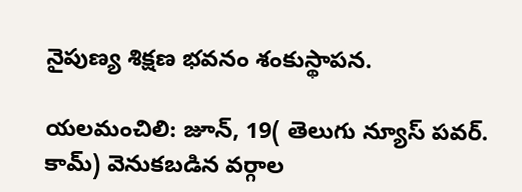నైపుణ్య శిక్షణ భవనం శంకుస్థాపన.

యలమంచిలి: జూన్, 19( తెలుగు న్యూస్ పవర్. కామ్) వెనుకబడిన వర్గాల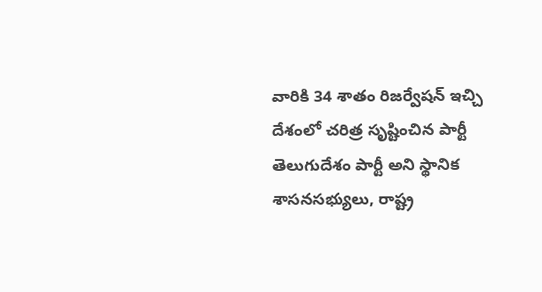వారికి 34 శాతం రిజర్వేషన్ ఇచ్చి దేశంలో చరిత్ర సృష్టించిన పార్టీ తెలుగుదేశం పార్టీ అని స్థానిక శాసనసభ్యులు, రాష్ట్ర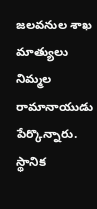జలవనుల శాఖ మాత్యులు నిమ్మల రామానాయుడు పేర్కొన్నారు. స్థానిక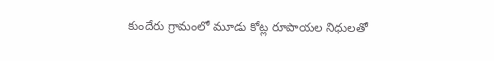కుందేరు గ్రామంలో మూడు కోట్ల రూపాయల నిధులతో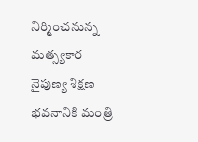నిర్మించనున్న మత్స్యకార నైపుణ్య శిక్షణ భవనానికి మంత్రి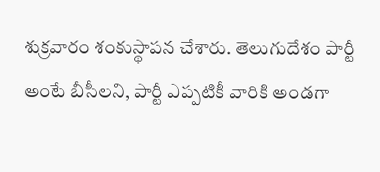శుక్రవారం శంకుస్థాపన చేశారు. తెలుగుదేశం పార్టీ అంటే బీసీలని, పార్టీ ఎప్పటికీ వారికి అండగా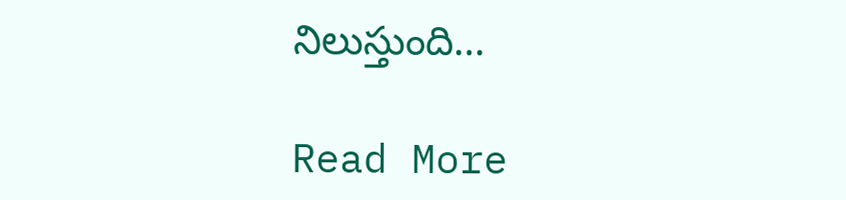నిలుస్తుంది…

Read More